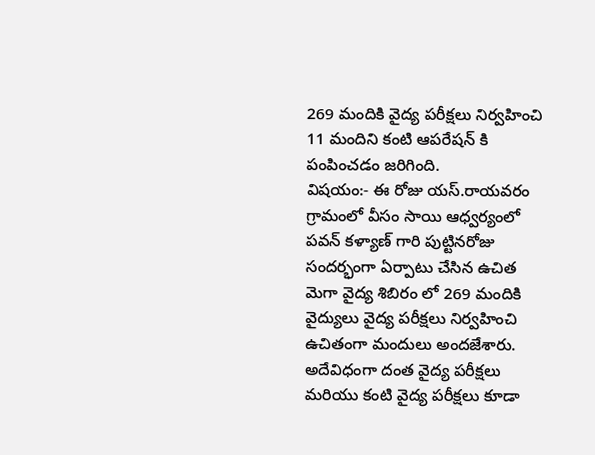269 మందికి వైద్య పరీక్షలు నిర్వహించి 11 మందిని కంటి ఆపరేషన్ కి పంపించడం జరిగింది.
విషయం:- ఈ రోజు యస్.రాయవరం గ్రామంలో వీసం సాయి ఆధ్వర్యంలో పవన్ కళ్యాణ్ గారి పుట్టినరోజు సందర్భంగా ఏర్పాటు చేసిన ఉచిత మెగా వైద్య శిబిరం లో 269 మందికి వైద్యులు వైద్య పరీక్షలు నిర్వహించి ఉచితంగా మందులు అందజేశారు. అదేవిధంగా దంత వైద్య పరీక్షలు మరియు కంటి వైద్య పరీక్షలు కూడా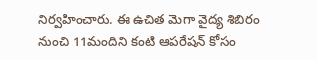నిర్వహించారు. ఈ ఉచిత మెగా వైద్య శిబిరం నుంచి 11మందిని కంటి ఆపరేషన్ కోసం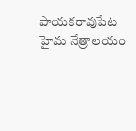పాయకరావుపేట హైమ నేత్రాలయం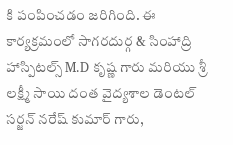కి పంపించడం జరిగింది. ఈ కార్యక్రమంలో సాగరదుర్గ & సింహాద్రి హాస్పిటల్స్ M.D కృష్ణ గారు మరియు శ్రీ లక్ష్మీ సాయి దంత వైద్యశాల డెంటల్ సర్జన్ నరేష్ కుమార్ గారు,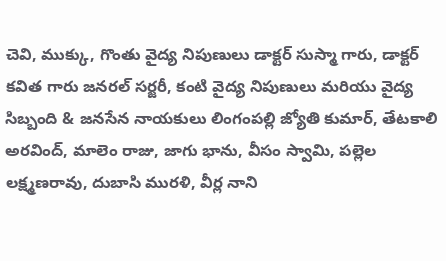చెవి, ముక్కు, గొంతు వైద్య నిపుణులు డాక్టర్ సుస్మా గారు, డాక్టర్ కవిత గారు జనరల్ సర్జరీ, కంటి వైద్య నిపుణులు మరియు వైద్య సిబ్బంది & జనసేన నాయకులు లింగంపల్లి జ్యోతి కుమార్, తేటకాలి అరవింద్, మాలెం రాజు, జాగు భాను, వీసం స్వామి, పల్లెల లక్ష్మణరావు, దుబాసి మురళి, వీర్ల నాని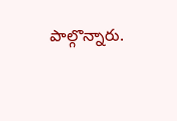పాల్గొన్నారు.